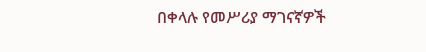በቀላሉ የመሥሪያ ማገናኛዎች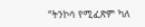“ትንኮሳ የሚፈጽም ካለ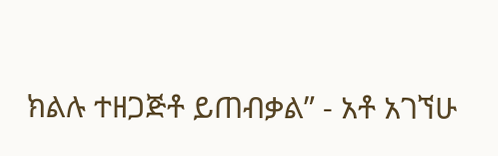ክልሉ ተዘጋጅቶ ይጠብቃል” - አቶ አገኘሁ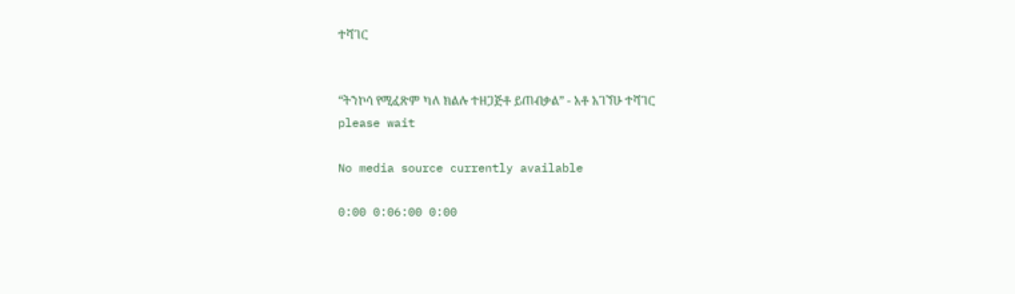ተሻገር


“ትንኮሳ የሚፈጽም ካለ ክልሉ ተዘጋጅቶ ይጠብቃል” - አቶ አገኘሁ ተሻገር
please wait

No media source currently available

0:00 0:06:00 0:00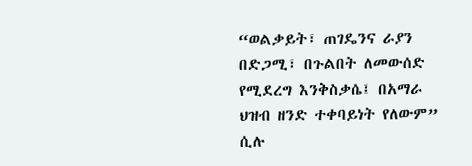“ወልቃይት፣ ጠገዴንና ራያን በድጋሚ፣ በጉልበት ለመውሰድ የሚደረግ እንቅስቃሴ፤ በአማራ ህዝብ ዘንድ ተቀባይነት የለውም”  ሲሉ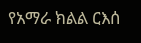የአማራ ክልል ርእሰ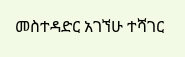መስተዳድር አገኘሁ ተሻገር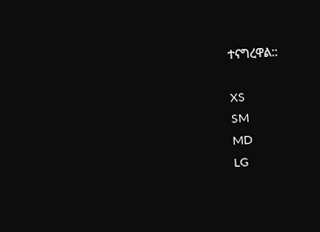ተናግረዋል::

XS
SM
MD
LG